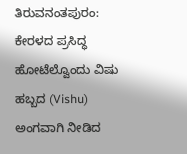ತಿರುವನಂತಪುರಂ: ಕೇರಳದ ಪ್ರಸಿದ್ಧ ಹೋಟೆಲ್ವೊಂದು ವಿಷು ಹಬ್ಬದ (Vishu) ಅಂಗವಾಗಿ ನೀಡಿದ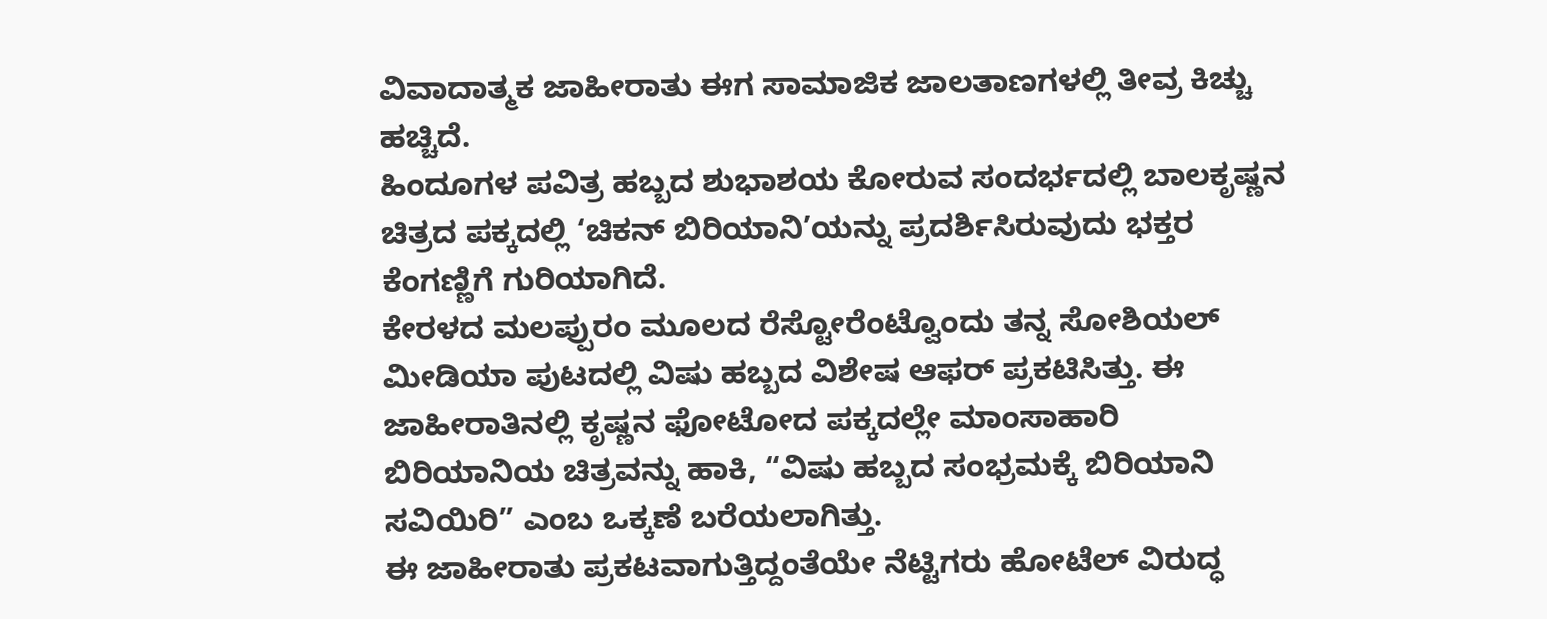ವಿವಾದಾತ್ಮಕ ಜಾಹೀರಾತು ಈಗ ಸಾಮಾಜಿಕ ಜಾಲತಾಣಗಳಲ್ಲಿ ತೀವ್ರ ಕಿಚ್ಚು ಹಚ್ಚಿದೆ.
ಹಿಂದೂಗಳ ಪವಿತ್ರ ಹಬ್ಬದ ಶುಭಾಶಯ ಕೋರುವ ಸಂದರ್ಭದಲ್ಲಿ ಬಾಲಕೃಷ್ಣನ ಚಿತ್ರದ ಪಕ್ಕದಲ್ಲಿ ‘ಚಿಕನ್ ಬಿರಿಯಾನಿ’ಯನ್ನು ಪ್ರದರ್ಶಿಸಿರುವುದು ಭಕ್ತರ ಕೆಂಗಣ್ಣಿಗೆ ಗುರಿಯಾಗಿದೆ.
ಕೇರಳದ ಮಲಪ್ಪುರಂ ಮೂಲದ ರೆಸ್ಟೋರೆಂಟ್ವೊಂದು ತನ್ನ ಸೋಶಿಯಲ್ ಮೀಡಿಯಾ ಪುಟದಲ್ಲಿ ವಿಷು ಹಬ್ಬದ ವಿಶೇಷ ಆಫರ್ ಪ್ರಕಟಿಸಿತ್ತು. ಈ ಜಾಹೀರಾತಿನಲ್ಲಿ ಕೃಷ್ಣನ ಫೋಟೋದ ಪಕ್ಕದಲ್ಲೇ ಮಾಂಸಾಹಾರಿ ಬಿರಿಯಾನಿಯ ಚಿತ್ರವನ್ನು ಹಾಕಿ, “ವಿಷು ಹಬ್ಬದ ಸಂಭ್ರಮಕ್ಕೆ ಬಿರಿಯಾನಿ ಸವಿಯಿರಿ” ಎಂಬ ಒಕ್ಕಣೆ ಬರೆಯಲಾಗಿತ್ತು.
ಈ ಜಾಹೀರಾತು ಪ್ರಕಟವಾಗುತ್ತಿದ್ದಂತೆಯೇ ನೆಟ್ಟಿಗರು ಹೋಟೆಲ್ ವಿರುದ್ಧ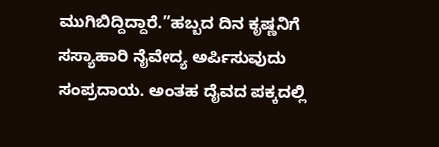ಮುಗಿಬಿದ್ದಿದ್ದಾರೆ.”ಹಬ್ಬದ ದಿನ ಕೃಷ್ಣನಿಗೆ ಸಸ್ಯಾಹಾರಿ ನೈವೇದ್ಯ ಅರ್ಪಿಸುವುದು ಸಂಪ್ರದಾಯ. ಅಂತಹ ದೈವದ ಪಕ್ಕದಲ್ಲಿ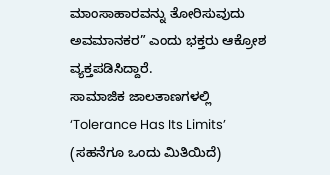ಮಾಂಸಾಹಾರವನ್ನು ತೋರಿಸುವುದು ಅವಮಾನಕರ” ಎಂದು ಭಕ್ತರು ಆಕ್ರೋಶ ವ್ಯಕ್ತಪಡಿಸಿದ್ದಾರೆ.
ಸಾಮಾಜಿಕ ಜಾಲತಾಣಗಳಲ್ಲಿ ‘Tolerance Has Its Limits’ (ಸಹನೆಗೂ ಒಂದು ಮಿತಿಯಿದೆ)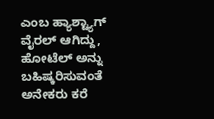ಎಂಬ ಹ್ಯಾಶ್ಟ್ಯಾಗ್ ವೈರಲ್ ಆಗಿದ್ದು, ಹೋಟೆಲ್ ಅನ್ನು ಬಹಿಷ್ಕರಿಸುವಂತೆ ಅನೇಕರು ಕರೆ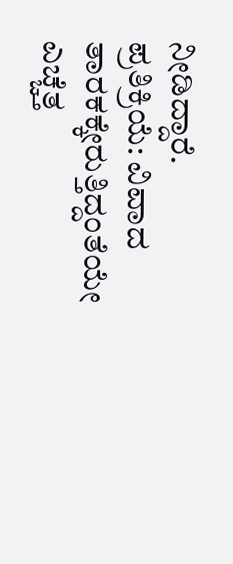ನೀಡಿದ್ದಾರೆ.
ಪ್ರತಿಕ್ರಿಯೆ: ವಿವಾದ ತಾರಕಕ್ಕೇರುತ್ತಿದ್ದಂತೆಯೇ ಎಚ್ಚೆತ್ತ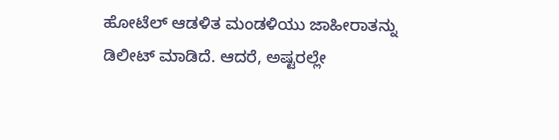ಹೋಟೆಲ್ ಆಡಳಿತ ಮಂಡಳಿಯು ಜಾಹೀರಾತನ್ನು ಡಿಲೀಟ್ ಮಾಡಿದೆ. ಆದರೆ, ಅಷ್ಟರಲ್ಲೇ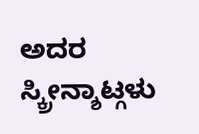ಅದರ ಸ್ಕ್ರೀನ್ಶಾಟ್ಗಳು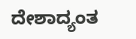ದೇಶಾದ್ಯಂತ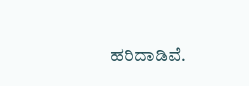ಹರಿದಾಡಿವೆ.